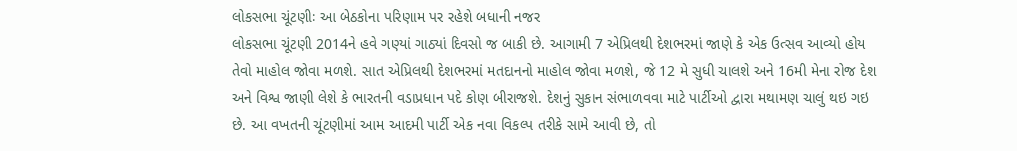લોકસભા ચૂંટણીઃ આ બેઠકોના પરિણામ પર રહેશે બધાની નજર
લોકસભા ચૂંટણી 2014ને હવે ગણ્યાં ગાઠ્યાં દિવસો જ બાકી છે. આગામી 7 એપ્રિલથી દેશભરમાં જાણે કે એક ઉત્સવ આવ્યો હોય તેવો માહોલ જોવા મળશે. સાત એપ્રિલથી દેશભરમાં મતદાનનો માહોલ જોવા મળશે, જે 12 મે સુધી ચાલશે અને 16મી મેના રોજ દેશ અને વિશ્વ જાણી લેશે કે ભારતની વડાપ્રધાન પદે કોણ બીરાજશે. દેશનું સુકાન સંભાળવવા માટે પાર્ટીઓ દ્વારા મથામણ ચાલું થઇ ગઇ છે. આ વખતની ચૂંટણીમાં આમ આદમી પાર્ટી એક નવા વિકલ્પ તરીકે સામે આવી છે, તો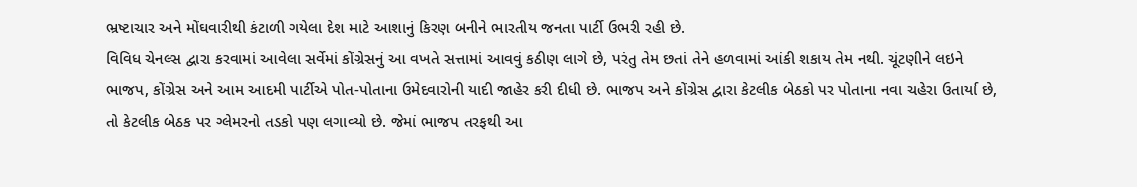ભ્રષ્ટાચાર અને મોંઘવારીથી કંટાળી ગયેલા દેશ માટે આશાનું કિરણ બનીને ભારતીય જનતા પાર્ટી ઉભરી રહી છે.
વિવિધ ચેનલ્સ દ્વારા કરવામાં આવેલા સર્વેમાં કોંગ્રેસનું આ વખતે સત્તામાં આવવું કઠીણ લાગે છે, પરંતુ તેમ છતાં તેને હળવામાં આંકી શકાય તેમ નથી. ચૂંટણીને લઇને ભાજપ, કોંગ્રેસ અને આમ આદમી પાર્ટીએ પોત-પોતાના ઉમેદવારોની યાદી જાહેર કરી દીધી છે. ભાજપ અને કોંગ્રેસ દ્વારા કેટલીક બેઠકો પર પોતાના નવા ચહેરા ઉતાર્યા છે, તો કેટલીક બેઠક પર ગ્લેમરનો તડકો પણ લગાવ્યો છે. જેમાં ભાજપ તરફથી આ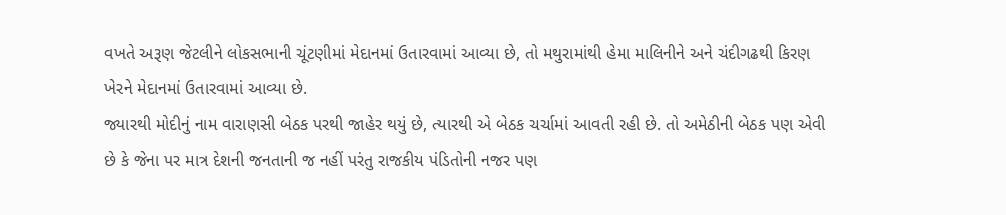વખતે અરૂણ જેટલીને લોકસભાની ચૂંટણીમાં મેદાનમાં ઉતારવામાં આવ્યા છે, તો મથુરામાંથી હેમા માલિનીને અને ચંદીગઢથી કિરણ ખેરને મેદાનમાં ઉતારવામાં આવ્યા છે.
જ્યારથી મોદીનું નામ વારાણસી બેઠક પરથી જાહેર થયું છે, ત્યારથી એ બેઠક ચર્ચામાં આવતી રહી છે. તો અમેઠીની બેઠક પણ એવી છે કે જેના પર માત્ર દેશની જનતાની જ નહીં પરંતુ રાજકીય પંડિતોની નજર પણ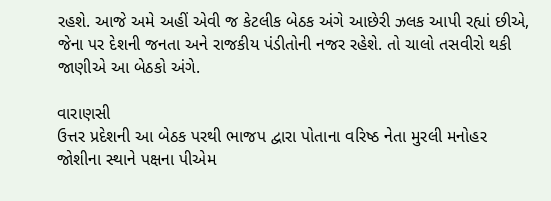રહશે. આજે અમે અહીં એવી જ કેટલીક બેઠક અંગે આછેરી ઝલક આપી રહ્યાં છીએ, જેના પર દેશની જનતા અને રાજકીય પંડીતોની નજર રહેશે. તો ચાલો તસવીરો થકી જાણીએ આ બેઠકો અંગે.

વારાણસી
ઉત્તર પ્રદેશની આ બેઠક પરથી ભાજપ દ્વારા પોતાના વરિષ્ઠ નેતા મુરલી મનોહર જોશીના સ્થાને પક્ષના પીએમ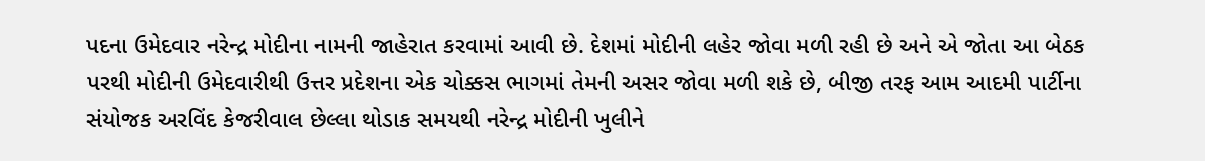પદના ઉમેદવાર નરેન્દ્ર મોદીના નામની જાહેરાત કરવામાં આવી છે. દેશમાં મોદીની લહેર જોવા મળી રહી છે અને એ જોતા આ બેઠક પરથી મોદીની ઉમેદવારીથી ઉત્તર પ્રદેશના એક ચોક્કસ ભાગમાં તેમની અસર જોવા મળી શકે છે, બીજી તરફ આમ આદમી પાર્ટીના સંયોજક અરવિંદ કેજરીવાલ છેલ્લા થોડાક સમયથી નરેન્દ્ર મોદીની ખુલીને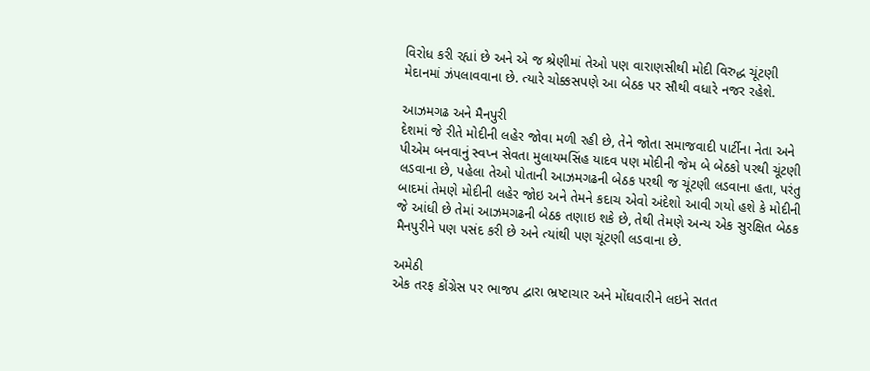વિરોધ કરી રહ્યાં છે અને એ જ શ્રેણીમાં તેઓ પણ વારાણસીથી મોદી વિરુદ્ધ ચૂંટણી મેદાનમાં ઝંપલાવવાના છે. ત્યારે ચોક્કસપણે આ બેઠક પર સૌથી વધારે નજર રહેશે.

આઝમગઢ અને મૈનપુરી
દેશમાં જે રીતે મોદીની લહેર જોવા મળી રહી છે, તેને જોતા સમાજવાદી પાર્ટીના નેતા અને પીએમ બનવાનું સ્વપ્ન સેવતા મુલાયમસિંહ યાદવ પણ મોદીની જેમ બે બેઠકો પરથી ચૂંટણી લડવાના છે, પહેલા તેઓ પોતાની આઝમગઢની બેઠક પરથી જ ચૂંટણી લડવાના હતા, પરંતુ બાદમાં તેમણે મોદીની લહેર જોઇ અને તેમને કદાચ એવો અંદેશો આવી ગયો હશે કે મોદીની જે આંધી છે તેમાં આઝમગઢની બેઠક તણાઇ શકે છે, તેથી તેમણે અન્ય એક સુરક્ષિત બેઠક મૈનપુરીને પણ પસંદ કરી છે અને ત્યાંથી પણ ચૂંટણી લડવાના છે.

અમેઠી
એક તરફ કોંગ્રેસ પર ભાજપ દ્વારા ભ્રષ્ટાચાર અને મોંઘવારીને લઇને સતત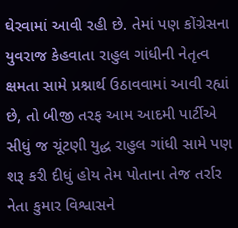ઘેરવામાં આવી રહી છે. તેમાં પણ કોંગ્રેસના યુવરાજ કેહવાતા રાહુલ ગાંધીની નેતૃત્વ ક્ષમતા સામે પ્રશ્નાર્થ ઉઠાવવામાં આવી રહ્યાં છે, તો બીજી તરફ આમ આદમી પાર્ટીએ સીધું જ ચૂંટણી યુદ્ધ રાહુલ ગાંધી સામે પણ શરૂ કરી દીધું હોય તેમ પોતાના તેજ તર્રાર નેતા કુમાર વિશ્વાસને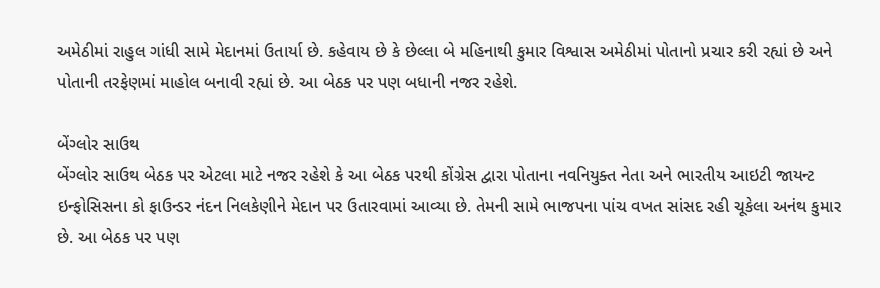અમેઠીમાં રાહુલ ગાંધી સામે મેદાનમાં ઉતાર્યા છે. કહેવાય છે કે છેલ્લા બે મહિનાથી કુમાર વિશ્વાસ અમેઠીમાં પોતાનો પ્રચાર કરી રહ્યાં છે અને પોતાની તરફેણમાં માહોલ બનાવી રહ્યાં છે. આ બેઠક પર પણ બધાની નજર રહેશે.

બેંગ્લોર સાઉથ
બેંગ્લોર સાઉથ બેઠક પર એટલા માટે નજર રહેશે કે આ બેઠક પરથી કોંગ્રેસ દ્વારા પોતાના નવનિયુક્ત નેતા અને ભારતીય આઇટી જાયન્ટ ઇન્ફોસિસના કો ફાઉન્ડર નંદન નિલકેણીને મેદાન પર ઉતારવામાં આવ્યા છે. તેમની સામે ભાજપના પાંચ વખત સાંસદ રહી ચૂકેલા અનંથ કુમાર છે. આ બેઠક પર પણ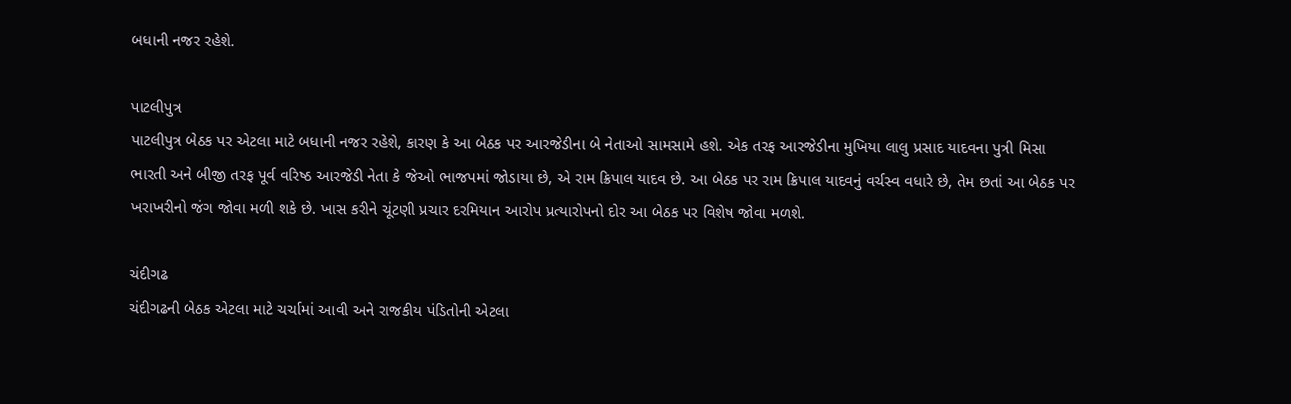બધાની નજર રહેશે.

પાટલીપુત્ર
પાટલીપુત્ર બેઠક પર એટલા માટે બધાની નજર રહેશે, કારણ કે આ બેઠક પર આરજેડીના બે નેતાઓ સામસામે હશે. એક તરફ આરજેડીના મુખિયા લાલુ પ્રસાદ યાદવના પુત્રી મિસા ભારતી અને બીજી તરફ પૂર્વ વરિષ્ઠ આરજેડી નેતા કે જેઓ ભાજપમાં જોડાયા છે, એ રામ ક્રિપાલ યાદવ છે. આ બેઠક પર રામ ક્રિપાલ યાદવનું વર્ચસ્વ વધારે છે, તેમ છતાં આ બેઠક પર ખરાખરીનો જંગ જોવા મળી શકે છે. ખાસ કરીને ચૂંટણી પ્રચાર દરમિયાન આરોપ પ્રત્યારોપનો દોર આ બેઠક પર વિશેષ જોવા મળશે.

ચંદીગઢ
ચંદીગઢની બેઠક એટલા માટે ચર્ચામાં આવી અને રાજકીય પંડિતોની એટલા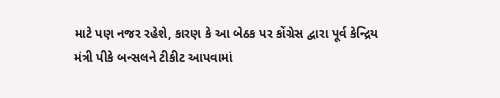માટે પણ નજર રહેશે, કારણ કે આ બેઠક પર કોંગ્રેસ દ્વારા પૂર્વ કેન્દ્રિય મંત્રી પીકે બન્સલને ટીકીટ આપવામાં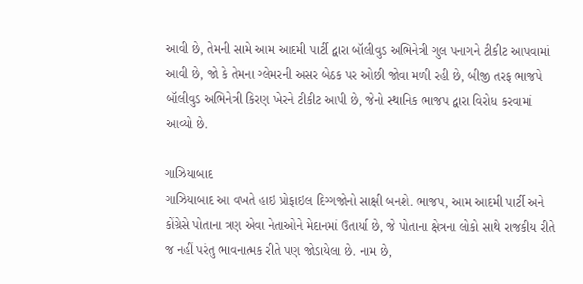આવી છે, તેમની સામે આમ આદમી પાર્ટી દ્વારા બૉલીવુડ અભિનેત્રી ગુલ પનાગને ટીકીટ આપવામાં આવી છે, જો કે તેમના ગ્લેમરની અસર બેઠક પર ઓછી જોવા મળી રહી છે, બીજી તરફ ભાજપે બૉલીવુડ અભિનેત્રી કિરણ ખેરને ટીકીટ આપી છે, જેનો સ્થાનિક ભાજપ દ્વારા વિરોધ કરવામાં આવ્યો છે.

ગાઝિયાબાદ
ગાઝિયાબાદ આ વખતે હાઇ પ્રોફાઇલ દિગ્ગજોનો સાક્ષી બનશે. ભાજપ, આમ આદમી પાર્ટી અને કોંગ્રેસે પોતાના ત્રણ એવા નેતાઓને મેદાનમાં ઉતાર્યા છે, જે પોતાના ક્ષેત્રના લોકો સાથે રાજકીય રીતે જ નહીં પરંતુ ભાવનાત્મક રીતે પણ જોડાયેલા છે. નામ છે,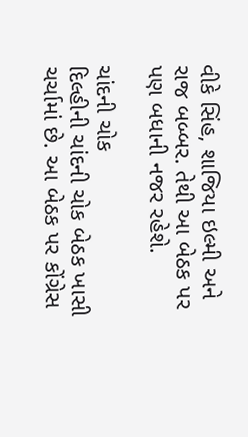વીકે સિંહ, શાજિયા ઇલ્મી અને રાજ બબ્બર. તેથી આ બેઠક પર પણ બધાની નજર રહેશે.

ચાંદની ચોક
દિલ્હીની ચાંદની ચોક બેઠક ખાસી ચર્ચામાં છે. આ બેઠક પર કોંગ્રેસ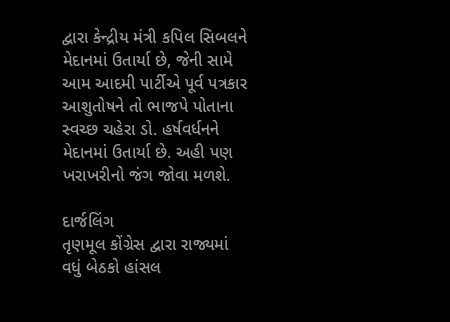દ્વારા કેન્દ્રીય મંત્રી કપિલ સિબલને મેદાનમાં ઉતાર્યા છે, જેની સામે આમ આદમી પાર્ટીએ પૂર્વ પત્રકાર આશુતોષને તો ભાજપે પોતાના સ્વચ્છ ચહેરા ડો. હર્ષવર્ધનને મેદાનમાં ઉતાર્યા છે. અહી પણ ખરાખરીનો જંગ જોવા મળશે.

દાર્જલિંગ
તૃણમૂલ કોંગ્રેસ દ્વારા રાજ્યમાં વધું બેઠકો હાંસલ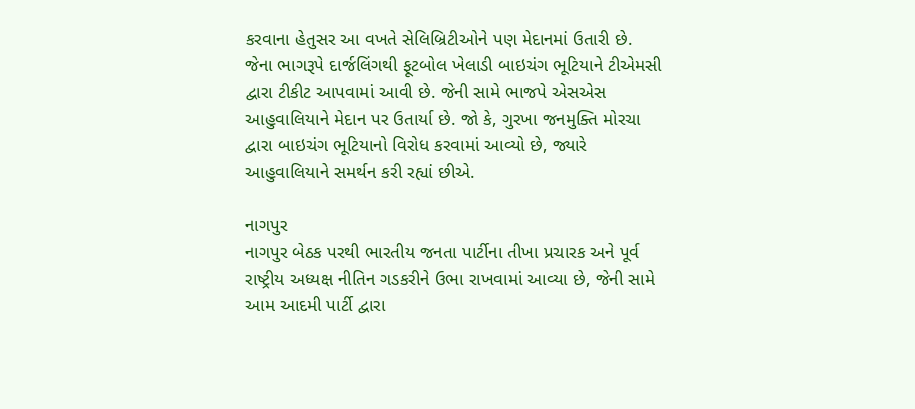કરવાના હેતુસર આ વખતે સેલિબ્રિટીઓને પણ મેદાનમાં ઉતારી છે. જેના ભાગરૂપે દાર્જલિંગથી ફૂટબોલ ખેલાડી બાઇચંગ ભૂટિયાને ટીએમસી દ્વારા ટીકીટ આપવામાં આવી છે. જેની સામે ભાજપે એસએસ આહુવાલિયાને મેદાન પર ઉતાર્યા છે. જો કે, ગુરખા જનમુક્તિ મોરચા દ્વારા બાઇચંગ ભૂટિયાનો વિરોધ કરવામાં આવ્યો છે, જ્યારે આહુવાલિયાને સમર્થન કરી રહ્યાં છીએ.

નાગપુર
નાગપુર બેઠક પરથી ભારતીય જનતા પાર્ટીના તીખા પ્રચારક અને પૂર્વ રાષ્ટ્રીય અધ્યક્ષ નીતિન ગડકરીને ઉભા રાખવામાં આવ્યા છે, જેની સામે આમ આદમી પાર્ટી દ્વારા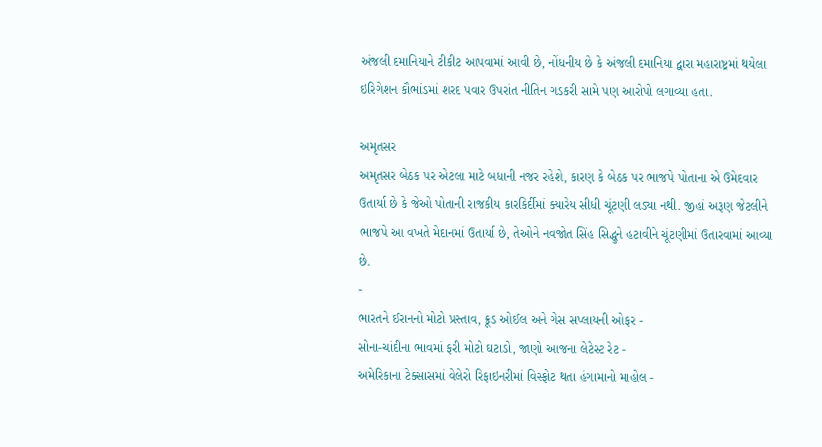અંજલી દમાનિયાને ટીકીટ આપવામાં આવી છે, નોંધનીય છે કે અંજલી દમાનિયા દ્વારા મહારાષ્ટ્રમાં થયેલા ઇરિગેશન કૌભાંડમાં શરદ પવાર ઉપરાંત નીતિન ગડકરી સામે પણ આરોપો લગાવ્યા હતા.

અમૃતસર
અમૃતસર બેઠક પર એટલા માટે બધાની નજર રહેશે, કારણ કે બેઠક પર ભાજપે પોતાના એ ઉમેદવાર ઉતાર્યા છે કે જેઓ પોતાની રાજકીય કારકિર્દીમાં ક્યારેય સીધી ચૂંટણી લડ્યા નથી. જીહાં અરૂણ જેટલીને ભાજપે આ વખતે મેદાનમાં ઉતાર્યા છે, તેઓને નવજોત સિંહ સિદ્ધુને હટાવીને ચૂંટણીમાં ઉતારવામાં આવ્યા છે.
-
ભારતને ઈરાનનો મોટો પ્રસ્તાવ, ક્રૂડ ઓઈલ અને ગેસ સપ્લાયની ઓફર -
સોના-ચાંદીના ભાવમાં ફરી મોટો ઘટાડો, જાણો આજના લેટેસ્ટ રેટ -
અમેરિકાના ટેક્સાસમાં વેલેરો રિફાઇનરીમાં વિસ્ફોટ થતા હંગામાનો માહોલ -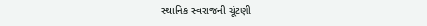સ્થાનિક સ્વરાજની ચૂંટણી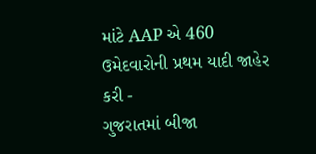માંટે AAP એ 460 ઉમેદવારોની પ્રથમ યાદી જાહેર કરી -
ગુજરાતમાં બીજા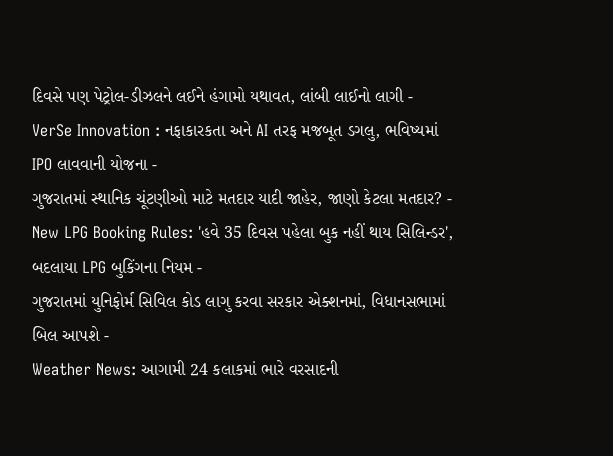દિવસે પણ પેટ્રોલ-ડીઝલને લઈને હંગામો યથાવત, લાંબી લાઈનો લાગી -
VerSe Innovation : નફાકારકતા અને AI તરફ મજબૂત ડગલુ, ભવિષ્યમાં IPO લાવવાની યોજના -
ગુજરાતમાં સ્થાનિક ચૂંટણીઓ માટે મતદાર યાદી જાહેર, જાણો કેટલા મતદાર? -
New LPG Booking Rules: 'હવે 35 દિવસ પહેલા બુક નહીં થાય સિલિન્ડર', બદલાયા LPG બુકિંગના નિયમ -
ગુજરાતમાં યુનિફોર્મ સિવિલ કોડ લાગુ કરવા સરકાર એક્શનમાં, વિધાનસભામાં બિલ આપશે -
Weather News: આગામી 24 કલાકમાં ભારે વરસાદની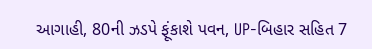આગાહી, 80ની ઝડપે ફૂંકાશે પવન, UP-બિહાર સહિત 7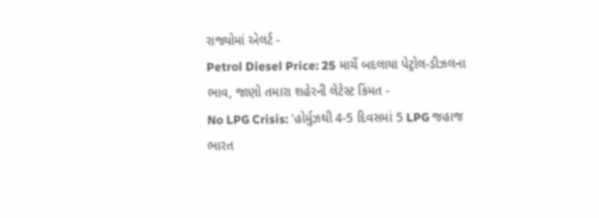રાજ્યોમાં એલર્ટ -
Petrol Diesel Price: 25 માર્ચે બદલાયા પેટ્રોલ-ડીઝલના ભાવ, જાણો તમારા શહેરની લેટેસ્ટ કિંમત -
No LPG Crisis: 'હોર્મુઝથી 4-5 દિવસમાં 5 LPG જહાજ ભારત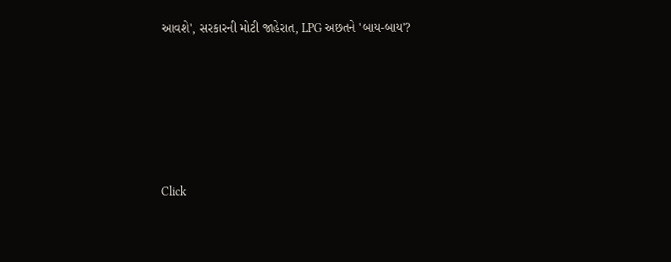આવશે', સરકારની મોટી જાહેરાત, LPG અછતને 'બાય-બાય'?








Click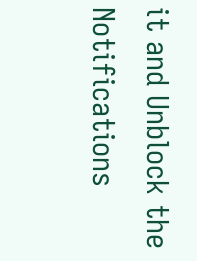it and Unblock the Notifications